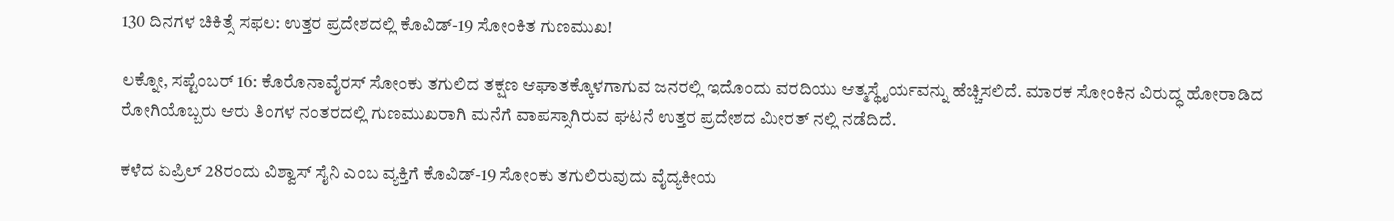130 ದಿನಗಳ ಚಿಕಿತ್ಸೆ ಸಫಲ: ಉತ್ತರ ಪ್ರದೇಶದಲ್ಲಿ ಕೊವಿಡ್-19 ಸೋಂಕಿತ ಗುಣಮುಖ!

ಲಕ್ನೋ, ಸಪ್ಟೆಂಬರ್ 16: ಕೊರೊನಾವೈರಸ್ ಸೋಂಕು ತಗುಲಿದ ತಕ್ಷಣ ಆಘಾತಕ್ಕೊಳಗಾಗುವ ಜನರಲ್ಲಿ ಇದೊಂದು ವರದಿಯು ಆತ್ಮಸ್ಥೈರ್ಯವನ್ನು ಹೆಚ್ಚಿಸಲಿದೆ. ಮಾರಕ ಸೋಂಕಿನ ವಿರುದ್ಧ ಹೋರಾಡಿದ ರೋಗಿಯೊಬ್ಬರು ಆರು ತಿಂಗಳ ನಂತರದಲ್ಲಿ ಗುಣಮುಖರಾಗಿ ಮನೆಗೆ ವಾಪಸ್ಸಾಗಿರುವ ಘಟನೆ ಉತ್ತರ ಪ್ರದೇಶದ ಮೀರತ್ ನಲ್ಲಿ ನಡೆದಿದೆ.

ಕಳೆದ ಏಪ್ರಿಲ್ 28ರಂದು ವಿಶ್ವಾಸ್ ಸೈನಿ ಎಂಬ ವ್ಯಕ್ತಿಗೆ ಕೊವಿಡ್-19 ಸೋಂಕು ತಗುಲಿರುವುದು ವೈದ್ಯಕೀಯ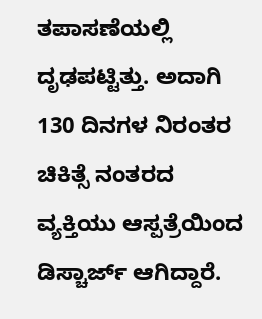ತಪಾಸಣೆಯಲ್ಲಿ ದೃಢಪಟ್ಟಿತ್ತು. ಅದಾಗಿ 130 ದಿನಗಳ ನಿರಂತರ ಚಿಕಿತ್ಸೆ ನಂತರದ ವ್ಯಕ್ತಿಯು ಆಸ್ಪತ್ರೆಯಿಂದ ಡಿಸ್ಚಾರ್ಜ್ ಆಗಿದ್ದಾರೆ.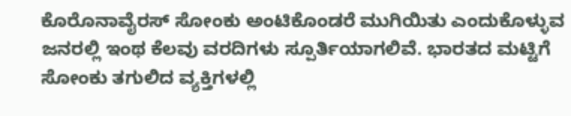ಕೊರೊನಾವೈರಸ್ ಸೋಂಕು ಅಂಟಿಕೊಂಡರೆ ಮುಗಿಯಿತು ಎಂದುಕೊಳ್ಳುವ ಜನರಲ್ಲಿ ಇಂಥ ಕೆಲವು ವರದಿಗಳು ಸ್ಪೂರ್ತಿಯಾಗಲಿವೆ. ಭಾರತದ ಮಟ್ಟಿಗೆ ಸೋಂಕು ತಗುಲಿದ ವ್ಯಕ್ತಿಗಳಲ್ಲಿ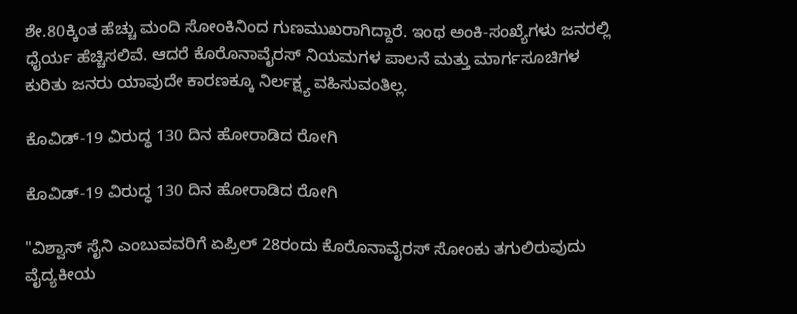ಶೇ.80ಕ್ಕಿಂತ ಹೆಚ್ಚು ಮಂದಿ ಸೋಂಕಿನಿಂದ ಗುಣಮುಖರಾಗಿದ್ದಾರೆ. ಇಂಥ ಅಂಕಿ-ಸಂಖ್ಯೆಗಳು ಜನರಲ್ಲಿ ಧೈರ್ಯ ಹೆಚ್ಚಿಸಲಿವೆ. ಆದರೆ ಕೊರೊನಾವೈರಸ್ ನಿಯಮಗಳ ಪಾಲನೆ ಮತ್ತು ಮಾರ್ಗಸೂಚಿಗಳ ಕುರಿತು ಜನರು ಯಾವುದೇ ಕಾರಣಕ್ಕೂ ನಿರ್ಲಕ್ಷ್ಯ ವಹಿಸುವಂತಿಲ್ಲ.

ಕೊವಿಡ್-19 ವಿರುದ್ಧ 130 ದಿನ ಹೋರಾಡಿದ ರೋಗಿ

ಕೊವಿಡ್-19 ವಿರುದ್ಧ 130 ದಿನ ಹೋರಾಡಿದ ರೋಗಿ

"ವಿಶ್ವಾಸ್ ಸೈನಿ ಎಂಬುವವರಿಗೆ ಏಪ್ರಿಲ್ 28ರಂದು ಕೊರೊನಾವೈರಸ್ ಸೋಂಕು ತಗುಲಿರುವುದು ವೈದ್ಯಕೀಯ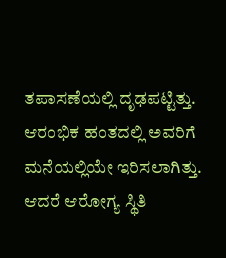ತಪಾಸಣೆಯಲ್ಲಿ ದೃಢಪಟ್ಟಿತ್ತು. ಆರಂಭಿಕ ಹಂತದಲ್ಲಿ ಅವರಿಗೆ ಮನೆಯಲ್ಲಿಯೇ ಇರಿಸಲಾಗಿತ್ತು. ಆದರೆ ಆರೋಗ್ಯ ಸ್ಥಿತಿ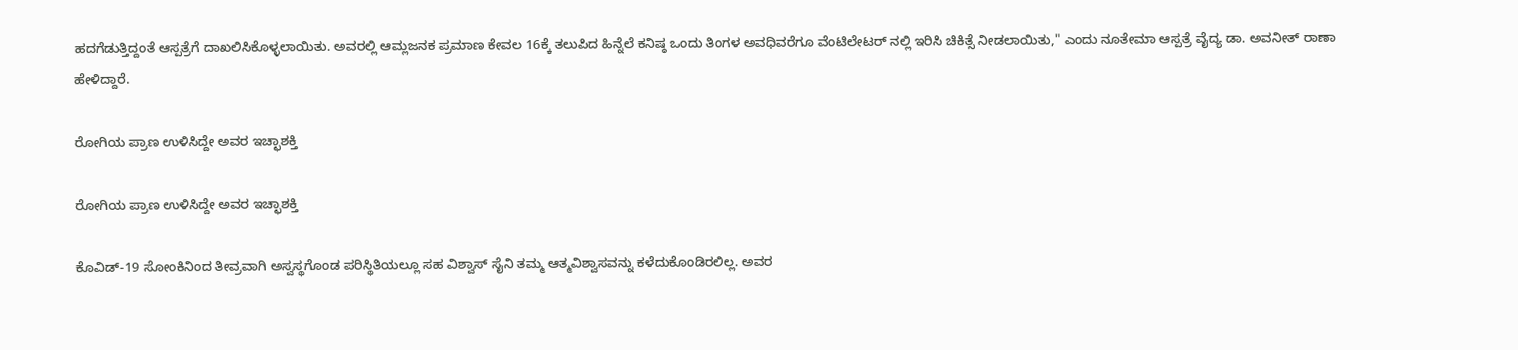ಹದಗೆಡುತ್ತಿದ್ದಂತೆ ಆಸ್ಪತ್ರೆಗೆ ದಾಖಲಿಸಿಕೊಳ್ಳಲಾಯಿತು. ಅವರಲ್ಲಿ ಆಮ್ಲಜನಕ ಪ್ರಮಾಣ ಕೇವಲ 16ಕ್ಕೆ ತಲುಪಿದ ಹಿನ್ನೆಲೆ ಕನಿಷ್ಠ ಒಂದು ತಿಂಗಳ ಅವಧಿವರೆಗೂ ವೆಂಟಿಲೇಟರ್ ನಲ್ಲಿ ಇರಿಸಿ ಚಿಕಿತ್ಸೆ ನೀಡಲಾಯಿತು," ಎಂದು ನೂತೇಮಾ ಆಸ್ಪತ್ರೆ ವೈದ್ಯ ಡಾ. ಅವನೀತ್ ರಾಣಾ ಹೇಳಿದ್ದಾರೆ.

ರೋಗಿಯ ಪ್ರಾಣ ಉಳಿಸಿದ್ದೇ ಅವರ ಇಚ್ಛಾಶಕ್ತಿ

ರೋಗಿಯ ಪ್ರಾಣ ಉಳಿಸಿದ್ದೇ ಅವರ ಇಚ್ಛಾಶಕ್ತಿ

ಕೊವಿಡ್-19 ಸೋಂಕಿನಿಂದ ತೀವ್ರವಾಗಿ ಅಸ್ವಸ್ಥಗೊಂಡ ಪರಿಸ್ಥಿತಿಯಲ್ಲೂ ಸಹ ವಿಶ್ವಾಸ್ ಸೈನಿ ತಮ್ಮ ಆತ್ಮವಿಶ್ವಾಸವನ್ನು ಕಳೆದುಕೊಂಡಿರಲಿಲ್ಲ. ಅವರ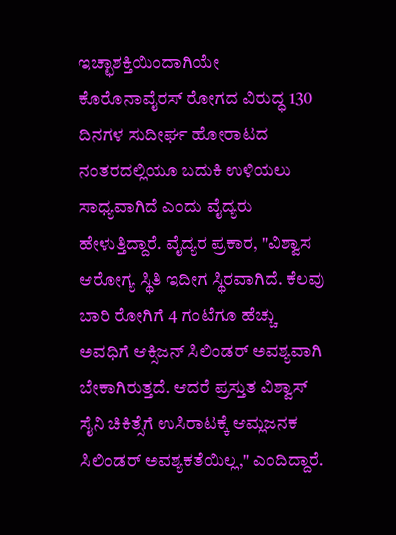ಇಚ್ಛಾಶಕ್ತಿಯಿಂದಾಗಿಯೇ ಕೊರೊನಾವೈರಸ್ ರೋಗದ ವಿರುದ್ಧ 130 ದಿನಗಳ ಸುದೀರ್ಘ ಹೋರಾಟದ ನಂತರದಲ್ಲಿಯೂ ಬದುಕಿ ಉಳಿಯಲು ಸಾಧ್ಯವಾಗಿದೆ ಎಂದು ವೈದ್ಯರು ಹೇಳುತ್ತಿದ್ದಾರೆ. ವೈದ್ಯರ ಪ್ರಕಾರ, "ವಿಶ್ವಾಸ ಆರೋಗ್ಯ ಸ್ಥಿತಿ ಇದೀಗ ಸ್ಥಿರವಾಗಿದೆ. ಕೆಲವು ಬಾರಿ ರೋಗಿಗೆ 4 ಗಂಟೆಗೂ ಹೆಚ್ಚು ಅವಧಿಗೆ ಆಕ್ಸಿಜನ್ ಸಿಲಿಂಡರ್ ಅವಶ್ಯವಾಗಿ ಬೇಕಾಗಿರುತ್ತದೆ. ಆದರೆ ಪ್ರಸ್ತುತ ವಿಶ್ವಾಸ್ ಸೈನಿ ಚಿಕಿತ್ಸೆಗೆ ಉಸಿರಾಟಕ್ಕೆ ಆಮ್ಲಜನಕ ಸಿಲಿಂಡರ್ ಅವಶ್ಯಕತೆಯಿಲ್ಲ," ಎಂದಿದ್ದಾರೆ.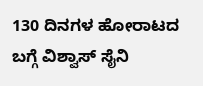130 ದಿನಗಳ ಹೋರಾಟದ ಬಗ್ಗೆ ವಿಶ್ವಾಸ್ ಸೈನಿ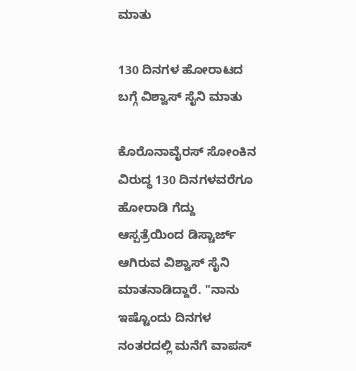ಮಾತು

130 ದಿನಗಳ ಹೋರಾಟದ ಬಗ್ಗೆ ವಿಶ್ವಾಸ್ ಸೈನಿ ಮಾತು

ಕೊರೊನಾವೈರಸ್ ಸೋಂಕಿನ ವಿರುದ್ಧ 130 ದಿನಗಳವರೆಗೂ ಹೋರಾಡಿ ಗೆದ್ದು ಆಸ್ಪತ್ರೆಯಿಂದ ಡಿಸ್ಚಾರ್ಜ್ ಆಗಿರುವ ವಿಶ್ವಾಸ್ ಸೈನಿ ಮಾತನಾಡಿದ್ದಾರೆ. "ನಾನು ಇಷ್ಟೊಂದು ದಿನಗಳ ನಂತರದಲ್ಲಿ ಮನೆಗೆ ವಾಪಸ್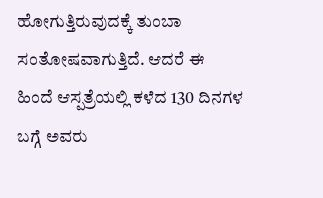ಹೋಗುತ್ತಿರುವುದಕ್ಕೆ ತುಂಬಾ ಸಂತೋಷವಾಗುತ್ತಿದೆ. ಆದರೆ ಈ ಹಿಂದೆ ಆಸ್ಪತ್ರೆಯಲ್ಲಿ ಕಳೆದ 130 ದಿನಗಳ ಬಗ್ಗೆ ಅವರು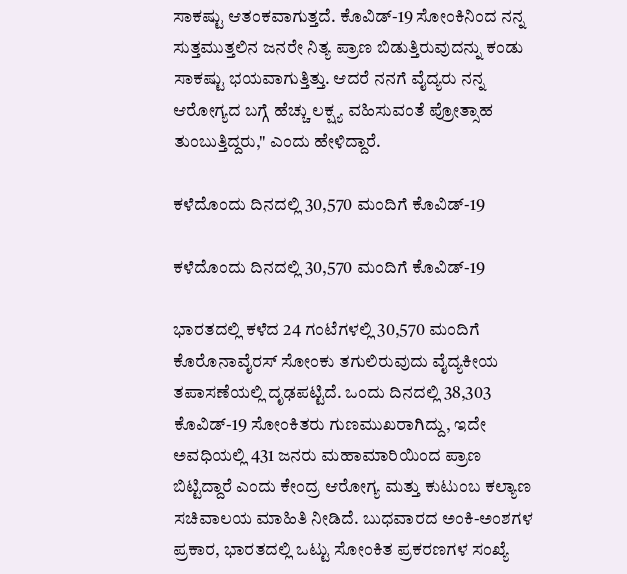ಸಾಕಷ್ಟು ಆತಂಕವಾಗುತ್ತದೆ. ಕೊವಿಡ್-19 ಸೋಂಕಿನಿಂದ ನನ್ನ ಸುತ್ತಮುತ್ತಲಿನ ಜನರೇ ನಿತ್ಯ ಪ್ರಾಣ ಬಿಡುತ್ತಿರುವುದನ್ನು ಕಂಡು ಸಾಕಷ್ಟು ಭಯವಾಗುತ್ತಿತ್ತು. ಆದರೆ ನನಗೆ ವೈದ್ಯರು ನನ್ನ ಆರೋಗ್ಯದ ಬಗ್ಗೆ ಹೆಚ್ಚು ಲಕ್ಷ್ಯ ವಹಿಸುವಂತೆ ಪ್ರೋತ್ಸಾಹ ತುಂಬುತ್ತಿದ್ದರು," ಎಂದು ಹೇಳಿದ್ದಾರೆ.

ಕಳೆದೊಂದು ದಿನದಲ್ಲಿ 30,570 ಮಂದಿಗೆ ಕೊವಿಡ್-19

ಕಳೆದೊಂದು ದಿನದಲ್ಲಿ 30,570 ಮಂದಿಗೆ ಕೊವಿಡ್-19

ಭಾರತದಲ್ಲಿ ಕಳೆದ 24 ಗಂಟೆಗಳಲ್ಲಿ 30,570 ಮಂದಿಗೆ ಕೊರೊನಾವೈರಸ್ ಸೋಂಕು ತಗುಲಿರುವುದು ವೈದ್ಯಕೀಯ ತಪಾಸಣೆಯಲ್ಲಿ ದೃಢಪಟ್ಟಿದೆ. ಒಂದು ದಿನದಲ್ಲಿ 38,303 ಕೊವಿಡ್-19 ಸೋಂಕಿತರು ಗುಣಮುಖರಾಗಿದ್ದು, ಇದೇ ಅವಧಿಯಲ್ಲಿ 431 ಜನರು ಮಹಾಮಾರಿಯಿಂದ ಪ್ರಾಣ ಬಿಟ್ಟಿದ್ದಾರೆ ಎಂದು ಕೇಂದ್ರ ಆರೋಗ್ಯ ಮತ್ತು ಕುಟುಂಬ ಕಲ್ಯಾಣ ಸಚಿವಾಲಯ ಮಾಹಿತಿ ನೀಡಿದೆ. ಬುಧವಾರದ ಅಂಕಿ-ಅಂಶಗಳ ಪ್ರಕಾರ, ಭಾರತದಲ್ಲಿ ಒಟ್ಟು ಸೋಂಕಿತ ಪ್ರಕರಣಗಳ ಸಂಖ್ಯೆ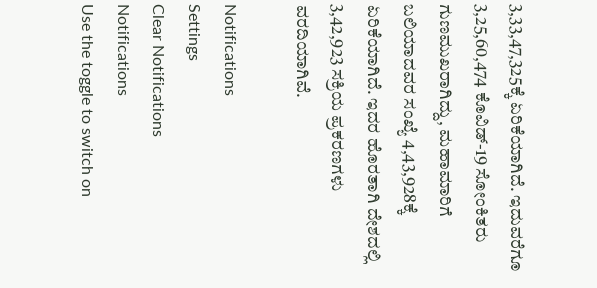3,33,47,325ಕ್ಕೆ ಏರಿಕೆಯಾಗಿದೆ. ಇದುವರೆಗೂ 3,25,60,474 ಕೊವಿಡ್-19 ಸೋಂಕಿತರು ಗುಣಮುಖರಾಗಿದ್ದು, ಮಹಾಮಾರಿಗೆ ಬಲಿಯಾದವರ ಸಂಖ್ಯೆ 4,43,928ಕ್ಕೆ ಏರಿಕೆಯಾಗಿದೆ. ಇದರ ಹೊರತಾಗಿ ದೇಶದಲ್ಲಿ 3,42,923 ಸಕ್ರಿಯ ಪ್ರಕರಣಗಳು ವರದಿಯಾಗಿವೆ.

Notifications
Settings
Clear Notifications
Notifications
Use the toggle to switch on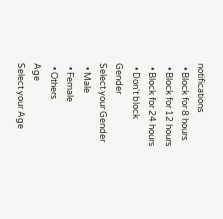notifications
  • Block for 8 hours
  • Block for 12 hours
  • Block for 24 hours
  • Don't block
Gender
Select your Gender
  • Male
  • Female
  • Others
Age
Select your Age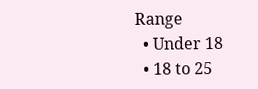Range
  • Under 18
  • 18 to 25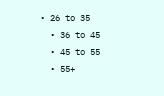• 26 to 35
  • 36 to 45
  • 45 to 55
  • 55+